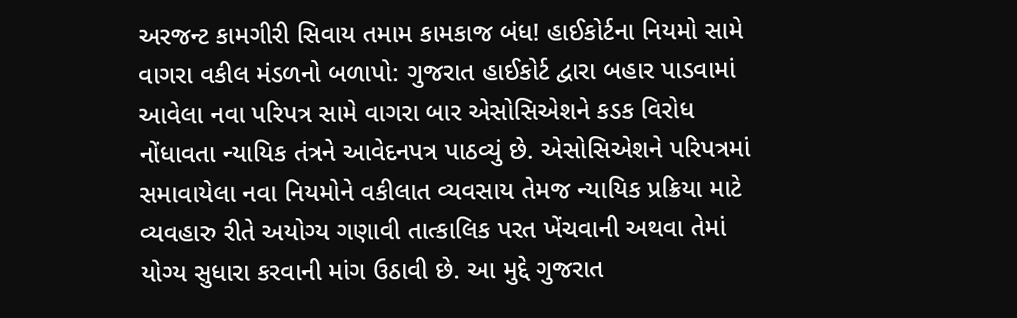અરજન્ટ કામગીરી સિવાય તમામ કામકાજ બંધ! હાઈકોર્ટના નિયમો સામે વાગરા વકીલ મંડળનો બળાપો: ગુજરાત હાઈકોર્ટ દ્વારા બહાર પાડવામાં આવેલા નવા પરિપત્ર સામે વાગરા બાર એસોસિએશને કડક વિરોધ નોંધાવતા ન્યાયિક તંત્રને આવેદનપત્ર પાઠવ્યું છે. એસોસિએશને પરિપત્રમાં સમાવાયેલા નવા નિયમોને વકીલાત વ્યવસાય તેમજ ન્યાયિક પ્રક્રિયા માટે વ્યવહારુ રીતે અયોગ્ય ગણાવી તાત્કાલિક પરત ખેંચવાની અથવા તેમાં યોગ્ય સુધારા કરવાની માંગ ઉઠાવી છે. આ મુદ્દે ગુજરાત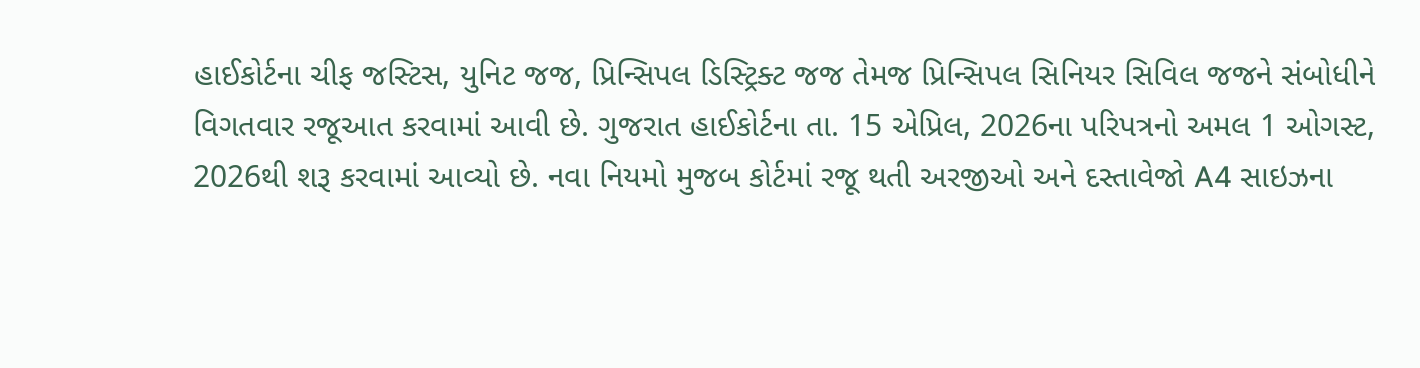હાઈકોર્ટના ચીફ જસ્ટિસ, યુનિટ જજ, પ્રિન્સિપલ ડિસ્ટ્રિક્ટ જજ તેમજ પ્રિન્સિપલ સિનિયર સિવિલ જજને સંબોધીને વિગતવાર રજૂઆત કરવામાં આવી છે. ગુજરાત હાઈકોર્ટના તા. 15 એપ્રિલ, 2026ના પરિપત્રનો અમલ 1 ઓગસ્ટ, 2026થી શરૂ કરવામાં આવ્યો છે. નવા નિયમો મુજબ કોર્ટમાં રજૂ થતી અરજીઓ અને દસ્તાવેજો A4 સાઇઝના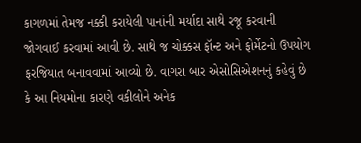કાગળમાં તેમજ નક્કી કરાયેલી પાનાંની મર્યાદા સાથે રજૂ કરવાની જોગવાઈ કરવામાં આવી છે. સાથે જ ચોક્કસ ફૉન્ટ અને ફોર્મેટનો ઉપયોગ ફરજિયાત બનાવવામાં આવ્યો છે. વાગરા બાર એસોસિએશનનું કહેવું છે કે આ નિયમોના કારણે વકીલોને અનેક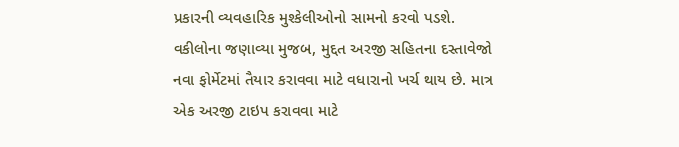પ્રકારની વ્યવહારિક મુશ્કેલીઓનો સામનો કરવો પડશે. વકીલોના જણાવ્યા મુજબ, મુદ્દત અરજી સહિતના દસ્તાવેજો નવા ફોર્મેટમાં તૈયાર કરાવવા માટે વધારાનો ખર્ચ થાય છે. માત્ર એક અરજી ટાઇપ કરાવવા માટે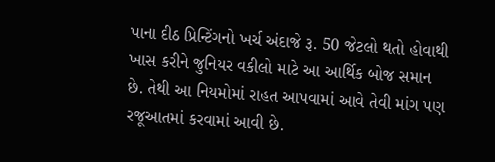પાના દીઠ પ્રિન્ટિંગનો ખર્ચ અંદાજે રૂ. 50 જેટલો થતો હોવાથી ખાસ કરીને જુનિયર વકીલો માટે આ આર્થિક બોજ સમાન છે. તેથી આ નિયમોમાં રાહત આપવામાં આવે તેવી માંગ પણ રજૂઆતમાં કરવામાં આવી છે.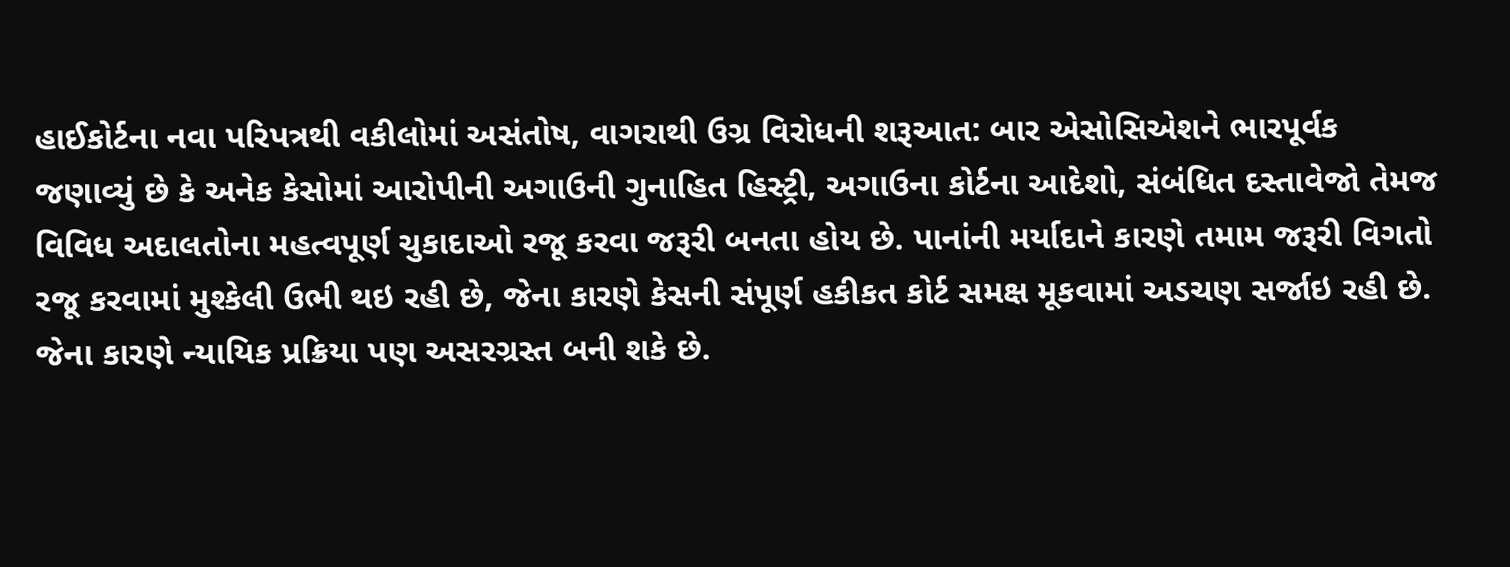હાઈકોર્ટના નવા પરિપત્રથી વકીલોમાં અસંતોષ, વાગરાથી ઉગ્ર વિરોધની શરૂઆત: બાર એસોસિએશને ભારપૂર્વક જણાવ્યું છે કે અનેક કેસોમાં આરોપીની અગાઉની ગુનાહિત હિસ્ટ્રી, અગાઉના કોર્ટના આદેશો, સંબંધિત દસ્તાવેજો તેમજ વિવિધ અદાલતોના મહત્વપૂર્ણ ચુકાદાઓ રજૂ કરવા જરૂરી બનતા હોય છે. પાનાંની મર્યાદાને કારણે તમામ જરૂરી વિગતો રજૂ કરવામાં મુશ્કેલી ઉભી થઇ રહી છે, જેના કારણે કેસની સંપૂર્ણ હકીકત કોર્ટ સમક્ષ મૂકવામાં અડચણ સર્જાઇ રહી છે. જેના કારણે ન્યાયિક પ્રક્રિયા પણ અસરગ્રસ્ત બની શકે છે.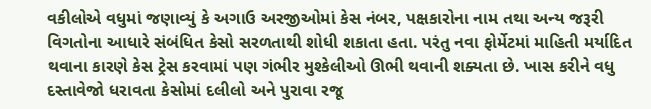વકીલોએ વધુમાં જણાવ્યું કે અગાઉ અરજીઓમાં કેસ નંબર, પક્ષકારોના નામ તથા અન્ય જરૂરી વિગતોના આધારે સંબંધિત કેસો સરળતાથી શોધી શકાતા હતા. પરંતુ નવા ફોર્મેટમાં માહિતી મર્યાદિત થવાના કારણે કેસ ટ્રેસ કરવામાં પણ ગંભીર મુશ્કેલીઓ ઊભી થવાની શક્યતા છે. ખાસ કરીને વધુ દસ્તાવેજો ધરાવતા કેસોમાં દલીલો અને પુરાવા રજૂ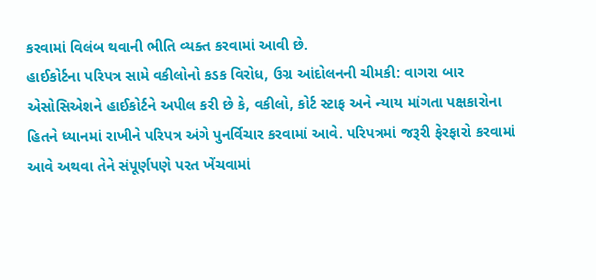કરવામાં વિલંબ થવાની ભીતિ વ્યક્ત કરવામાં આવી છે.
હાઈકોર્ટના પરિપત્ર સામે વકીલોનો કડક વિરોધ, ઉગ્ર આંદોલનની ચીમકી: વાગરા બાર એસોસિએશને હાઈકોર્ટને અપીલ કરી છે કે, વકીલો, કોર્ટ સ્ટાફ અને ન્યાય માંગતા પક્ષકારોના હિતને ધ્યાનમાં રાખીને પરિપત્ર અંગે પુનર્વિચાર કરવામાં આવે. પરિપત્રમાં જરૂરી ફેરફારો કરવામાં આવે અથવા તેને સંપૂર્ણપણે પરત ખેંચવામાં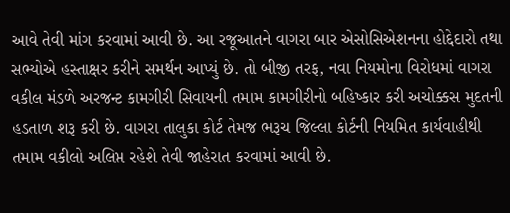આવે તેવી માંગ કરવામાં આવી છે. આ રજૂઆતને વાગરા બાર એસોસિએશનના હોદ્દેદારો તથા સભ્યોએ હસ્તાક્ષર કરીને સમર્થન આપ્યું છે. તો બીજી તરફ, નવા નિયમોના વિરોધમાં વાગરા વકીલ મંડળે અરજન્ટ કામગીરી સિવાયની તમામ કામગીરીનો બહિષ્કાર કરી અચોક્કસ મુદતની હડતાળ શરૂ કરી છે. વાગરા તાલુકા કોર્ટ તેમજ ભરૂચ જિલ્લા કોર્ટની નિયમિત કાર્યવાહીથી તમામ વકીલો અલિપ્ત રહેશે તેવી જાહેરાત કરવામાં આવી છે.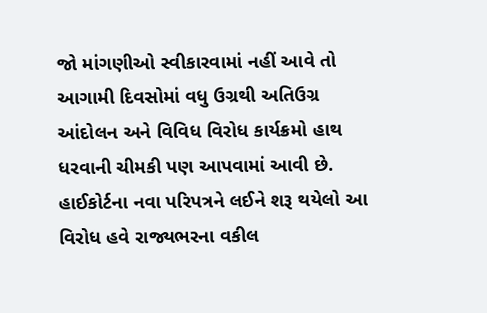જો માંગણીઓ સ્વીકારવામાં નહીં આવે તો આગામી દિવસોમાં વધુ ઉગ્રથી અતિઉગ્ર આંદોલન અને વિવિધ વિરોધ કાર્યક્રમો હાથ ધરવાની ચીમકી પણ આપવામાં આવી છે. હાઈકોર્ટના નવા પરિપત્રને લઈને શરૂ થયેલો આ વિરોધ હવે રાજ્યભરના વકીલ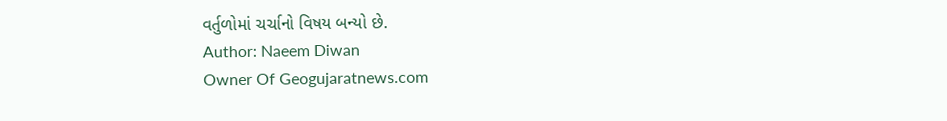વર્તુળોમાં ચર્ચાનો વિષય બન્યો છે.
Author: Naeem Diwan
Owner Of Geogujaratnews.com